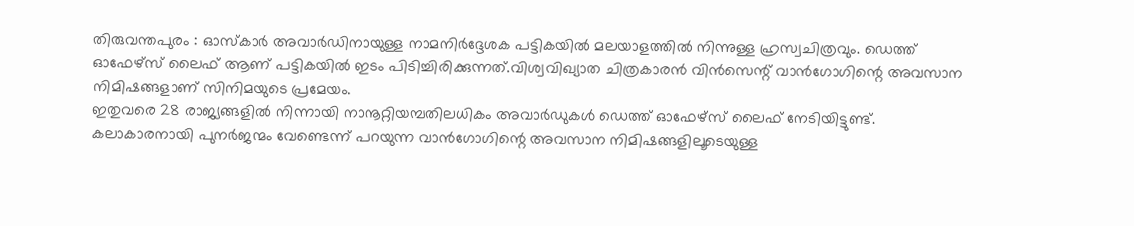തിരുവന്തപുരം : ഓസ്കാർ അവാർഡിനായുള്ള നാമനിർദ്ദേശക പട്ടികയിൽ മലയാളത്തിൽ നിന്നുള്ള ഹ്രസ്വചിത്രവും. ഡെത്ത് ഓഫേഴ്സ് ലൈഫ് ആണ് പട്ടികയിൽ ഇടം പിടിച്ചിരിക്കുന്നത്.വിശ്വവിഖ്യാത ചിത്രകാരൻ വിൻസെന്റ് വാൻഗോഗിന്റെ അവസാന നിമിഷങ്ങളാണ് സിനിമയുടെ പ്രമേയം.
ഇതുവരെ 28 രാജ്യങ്ങളിൽ നിന്നായി നാനൂറ്റിയമ്പതിലധികം അവാർഡുകൾ ഡെത്ത് ഓഫേഴ്സ് ലൈഫ് നേടിയിട്ടുണ്ട്. കലാകാരനായി പുനർജന്മം വേണ്ടെന്ന് പറയുന്ന വാൻഗോഗിന്റെ അവസാന നിമിഷങ്ങളിലൂടെയുള്ള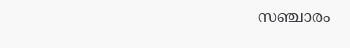സഞ്ചാരം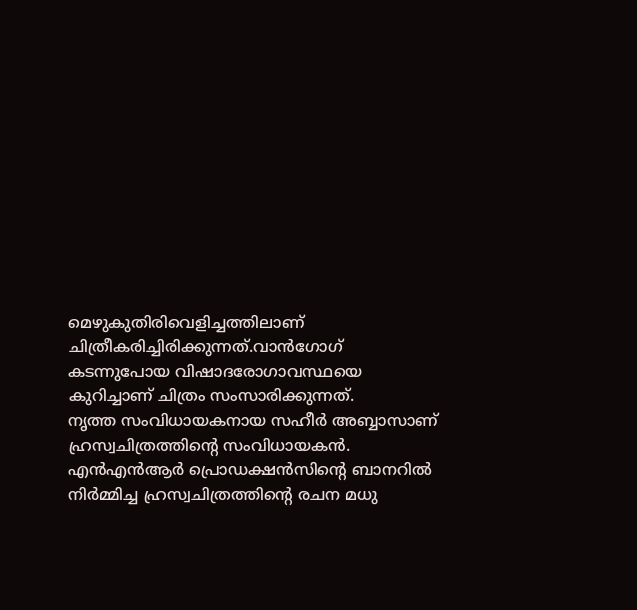മെഴുകുതിരിവെളിച്ചത്തിലാണ് ചിത്രീകരിച്ചിരിക്കുന്നത്.വാൻഗോഗ് കടന്നുപോയ വിഷാദരോഗാവസ്ഥയെ കുറിച്ചാണ് ചിത്രം സംസാരിക്കുന്നത്.
നൃത്ത സംവിധായകനായ സഹീർ അബ്ബാസാണ് ഹ്രസ്വചിത്രത്തിന്റെ സംവിധായകൻ. എൻഎൻആർ പ്രൊഡക്ഷൻസിന്റെ ബാനറിൽ നിർമ്മിച്ച ഹ്രസ്വചിത്രത്തിന്റെ രചന മധു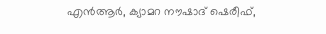എൻആർ, ക്യാമറ നൗഷാദ് ഷെരീഫ്,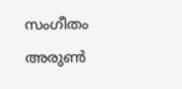സംഗീതം അരുൺ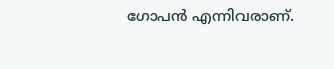ഗോപൻ എന്നിവരാണ്.